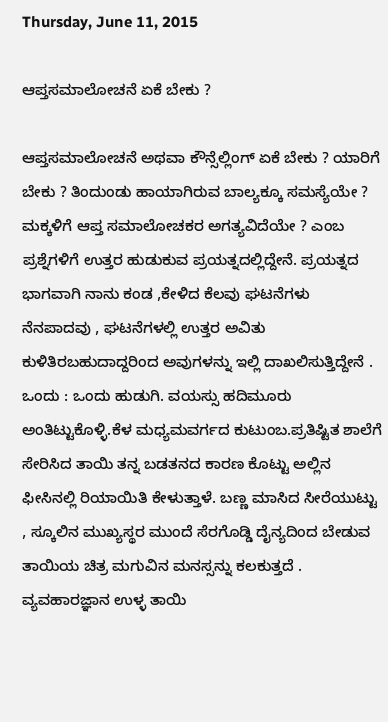Thursday, June 11, 2015

ಆಪ್ತಸಮಾಲೋಚನೆ ಏಕೆ ಬೇಕು ?

ಆಪ್ತಸಮಾಲೋಚನೆ ಅಥವಾ ಕೌನ್ಸೆಲ್ಲಿಂಗ್ ಏಕೆ ಬೇಕು ? ಯಾರಿಗೆ ಬೇಕು ? ತಿಂದುಂಡು ಹಾಯಾಗಿರುವ ಬಾಲ್ಯಕ್ಕೂ ಸಮಸ್ಯೆಯೇ ? ಮಕ್ಕಳಿಗೆ ಆಪ್ತ ಸಮಾಲೋಚಕರ ಅಗತ್ಯವಿದೆಯೇ ? ಎಂಬ ಪ್ರಶ್ನೆಗಳಿಗೆ ಉತ್ತರ ಹುಡುಕುವ ಪ್ರಯತ್ನದಲ್ಲಿದ್ದೇನೆ. ಪ್ರಯತ್ನದ ಭಾಗವಾಗಿ ನಾನು ಕಂಡ ,ಕೇಳಿದ ಕೆಲವು ಘಟನೆಗಳು ನೆನಪಾದವು , ಘಟನೆಗಳಲ್ಲಿ ಉತ್ತರ ಅವಿತು ಕುಳಿತಿರಬಹುದಾದ್ದರಿಂದ ಅವುಗಳನ್ನು ಇಲ್ಲಿ ದಾಖಲಿಸುತ್ತಿದ್ದೇನೆ .
ಒಂದು : ಒಂದು ಹುಡುಗಿ. ವಯಸ್ಸು ಹದಿಮೂರು ಅಂತಿಟ್ಟುಕೊಳ್ಳಿ.ಕೆಳ ಮಧ್ಯಮವರ್ಗದ ಕುಟುಂಬ.ಪ್ರತಿಷ್ಟಿತ ಶಾಲೆಗೆ ಸೇರಿಸಿದ ತಾಯಿ ತನ್ನ ಬಡತನದ ಕಾರಣ ಕೊಟ್ಟು ಅಲ್ಲಿನ ಫೀಸಿನಲ್ಲಿ ರಿಯಾಯಿತಿ ಕೇಳುತ್ತಾಳೆ. ಬಣ್ಣ ಮಾಸಿದ ಸೀರೆಯುಟ್ಟು , ಸ್ಕೂಲಿನ ಮುಖ್ಯಸ್ಥರ ಮುಂದೆ ಸೆರಗೊಡ್ಡಿ ದೈನ್ಯದಿಂದ ಬೇಡುವ ತಾಯಿಯ ಚಿತ್ರ ಮಗುವಿನ ಮನಸ್ಸನ್ನು ಕಲಕುತ್ತದೆ . ವ್ಯವಹಾರಜ್ಞಾನ ಉಳ್ಳ ತಾಯಿ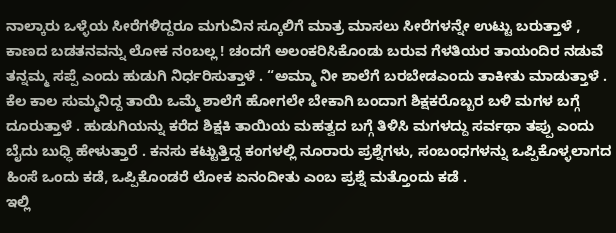ನಾಲ್ಕಾರು ಒಳ್ಳೆಯ ಸೀರೆಗಳಿದ್ದರೂ ಮಗುವಿನ ಸ್ಕೂಲಿಗೆ ಮಾತ್ರ ಮಾಸಲು ಸೀರೆಗಳನ್ನೇ ಉಟ್ಟು ಬರುತ್ತಾಳೆ , ಕಾಣದ ಬಡತನವನ್ನು ಲೋಕ ನಂಬಲ್ಲ ! ಚಂದಗೆ ಅಲಂಕರಿಸಿಕೊಂಡು ಬರುವ ಗೆಳತಿಯರ ತಾಯಂದಿರ ನಡುವೆ ತನ್ನಮ್ಮ ಸಪ್ಪೆ ಎಂದು ಹುಡುಗಿ ನಿರ್ಧರಿಸುತ್ತಾಳೆ . “ಅಮ್ಮಾ ನೀ ಶಾಲೆಗೆ ಬರಬೇಡಎಂದು ತಾಕೀತು ಮಾಡುತ್ತಾಳೆ . ಕೆಲ ಕಾಲ ಸುಮ್ಮನಿದ್ದ ತಾಯಿ ಒಮ್ಮೆ ಶಾಲೆಗೆ ಹೋಗಲೇ ಬೇಕಾಗಿ ಬಂದಾಗ ಶಿಕ್ಷಕರೊಬ್ಬರ ಬಳಿ ಮಗಳ ಬಗ್ಗೆ ದೂರುತ್ತಾಳೆ . ಹುಡುಗಿಯನ್ನು ಕರೆದ ಶಿಕ್ಷಕಿ ತಾಯಿಯ ಮಹತ್ವದ ಬಗ್ಗೆ ತಿಳಿಸಿ ಮಗಳದ್ದು ಸರ್ವಥಾ ತಪ್ಪು ಎಂದು ಬೈದು ಬುಧ್ಧಿ ಹೇಳುತ್ತಾರೆ . ಕನಸು ಕಟ್ಟುತ್ತಿದ್ದ ಕಂಗಳಲ್ಲಿ ನೂರಾರು ಪ್ರಶ್ನೆಗಳು, ಸಂಬಂಧಗಳನ್ನು ಒಪ್ಪಿಕೊಳ್ಳಲಾಗದ ಹಿಂಸೆ ಒಂದು ಕಡೆ, ಒಪ್ಪಿಕೊಂಡರೆ ಲೋಕ ಏನಂದೀತು ಎಂಬ ಪ್ರಶ್ನೆ ಮತ್ತೊಂದು ಕಡೆ .
ಇಲ್ಲಿ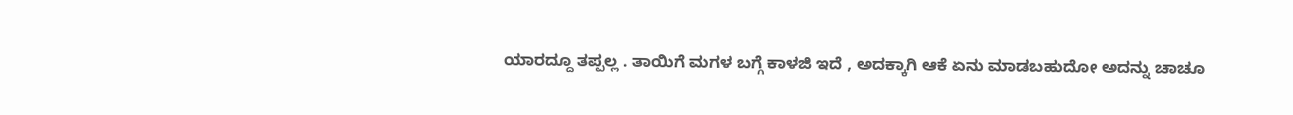ಯಾರದ್ದೂ ತಪ್ಪಲ್ಲ . ತಾಯಿಗೆ ಮಗಳ ಬಗ್ಗೆ ಕಾಳಜಿ ಇದೆ , ಅದಕ್ಕಾಗಿ ಆಕೆ ಏನು ಮಾಡಬಹುದೋ ಅದನ್ನು ಚಾಚೂ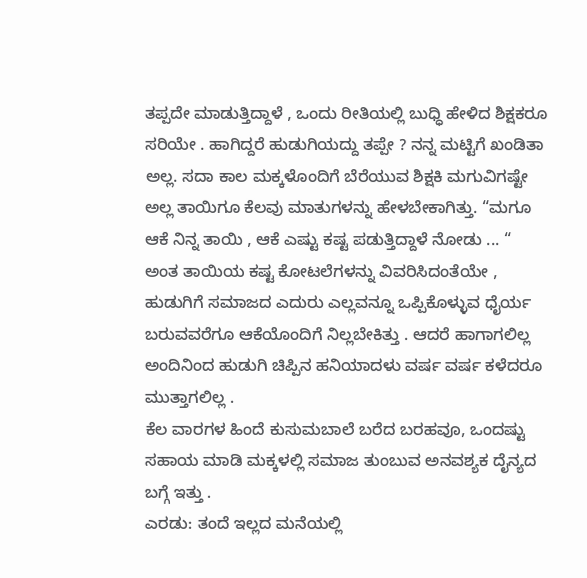ತಪ್ಪದೇ ಮಾಡುತ್ತಿದ್ದಾಳೆ , ಒಂದು ರೀತಿಯಲ್ಲಿ ಬುಧ್ಧಿ ಹೇಳಿದ ಶಿಕ್ಷಕರೂ ಸರಿಯೇ . ಹಾಗಿದ್ದರೆ ಹುಡುಗಿಯದ್ದು ತಪ್ಪೇ ? ನನ್ನ ಮಟ್ಟಿಗೆ ಖಂಡಿತಾ ಅಲ್ಲ. ಸದಾ ಕಾಲ ಮಕ್ಕಳೊಂದಿಗೆ ಬೆರೆಯುವ ಶಿಕ್ಷಕಿ ಮಗುವಿಗಷ್ಟೇ ಅಲ್ಲ ತಾಯಿಗೂ ಕೆಲವು ಮಾತುಗಳನ್ನು ಹೇಳಬೇಕಾಗಿತ್ತು. “ಮಗೂ ಆಕೆ ನಿನ್ನ ತಾಯಿ , ಆಕೆ ಎಷ್ಟು ಕಷ್ಟ ಪಡುತ್ತಿದ್ದಾಳೆ ನೋಡು ... “ ಅಂತ ತಾಯಿಯ ಕಷ್ಟ ಕೋಟಲೆಗಳನ್ನು ವಿವರಿಸಿದಂತೆಯೇ , ಹುಡುಗಿಗೆ ಸಮಾಜದ ಎದುರು ಎಲ್ಲವನ್ನೂ ಒಪ್ಪಿಕೊಳ್ಳುವ ಧೈರ್ಯ ಬರುವವರೆಗೂ ಆಕೆಯೊಂದಿಗೆ ನಿಲ್ಲಬೇಕಿತ್ತು . ಆದರೆ ಹಾಗಾಗಲಿಲ್ಲ ಅಂದಿನಿಂದ ಹುಡುಗಿ ಚಿಪ್ಪಿನ ಹನಿಯಾದಳು ವರ್ಷ ವರ್ಷ ಕಳೆದರೂ ಮುತ್ತಾಗಲಿಲ್ಲ .
ಕೆಲ ವಾರಗಳ ಹಿಂದೆ ಕುಸುಮಬಾಲೆ ಬರೆದ ಬರಹವೂ, ಒಂದಷ್ಟು ಸಹಾಯ ಮಾಡಿ ಮಕ್ಕಳಲ್ಲಿ ಸಮಾಜ ತುಂಬುವ ಅನವಶ್ಯಕ ದೈನ್ಯದ ಬಗ್ಗೆ ಇತ್ತು .
ಎರಡು: ತಂದೆ ಇಲ್ಲದ ಮನೆಯಲ್ಲಿ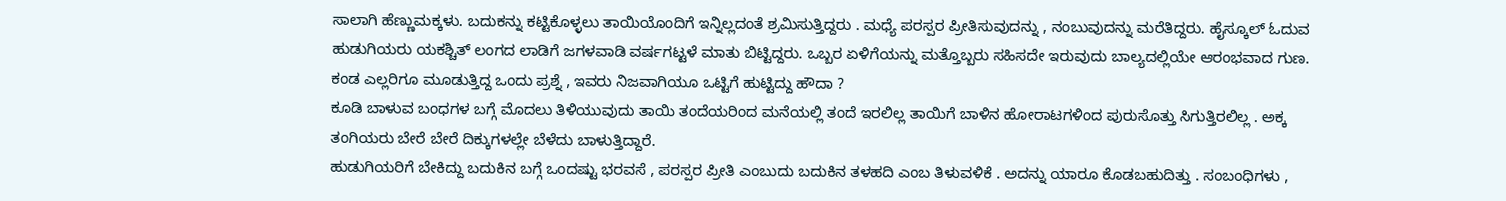ಸಾಲಾಗಿ ಹೆಣ್ಣುಮಕ್ಕಳು. ಬದುಕನ್ನು ಕಟ್ಟಿಕೊಳ್ಳಲು ತಾಯಿಯೊಂದಿಗೆ ಇನ್ನಿಲ್ಲದಂತೆ ಶ್ರಮಿಸುತ್ತಿದ್ದರು . ಮಧ್ಯೆ ಪರಸ್ಪರ ಪ್ರೀತಿಸುವುದನ್ನು , ನಂಬುವುದನ್ನು ಮರೆತಿದ್ದರು. ಹೈಸ್ಕೂಲ್ ಓದುವ ಹುಡುಗಿಯರು ಯಕಶ್ಚಿತ್ ಲಂಗದ ಲಾಡಿಗೆ ಜಗಳವಾಡಿ ವರ್ಷಗಟ್ಟಳೆ ಮಾತು ಬಿಟ್ಟಿದ್ದರು. ಒಬ್ಬರ ಏಳಿಗೆಯನ್ನು ಮತ್ತೊಬ್ಬರು ಸಹಿಸದೇ ಇರುವುದು ಬಾಲ್ಯದಲ್ಲಿಯೇ ಆರಂಭವಾದ ಗುಣ. ಕಂಡ ಎಲ್ಲರಿಗೂ ಮೂಡುತ್ತಿದ್ದ ಒಂದು ಪ್ರಶ್ನೆ , ಇವರು ನಿಜವಾಗಿಯೂ ಒಟ್ಟಿಗೆ ಹುಟ್ಟಿದ್ದು ಹೌದಾ ?
ಕೂಡಿ ಬಾಳುವ ಬಂಧಗಳ ಬಗ್ಗೆ ಮೊದಲು ತಿಳಿಯುವುದು ತಾಯಿ ತಂದೆಯರಿಂದ ಮನೆಯಲ್ಲಿ ತಂದೆ ಇರಲಿಲ್ಲ ತಾಯಿಗೆ ಬಾಳಿನ ಹೋರಾಟಗಳಿಂದ ಪುರುಸೊತ್ತು ಸಿಗುತ್ತಿರಲಿಲ್ಲ . ಅಕ್ಕ ತಂಗಿಯರು ಬೇರೆ ಬೇರೆ ದಿಕ್ಕುಗಳಲ್ಲೇ ಬೆಳೆದು ಬಾಳುತ್ತಿದ್ದಾರೆ.
ಹುಡುಗಿಯರಿಗೆ ಬೇಕಿದ್ದು ಬದುಕಿನ ಬಗ್ಗೆ ಒಂದಷ್ಟು ಭರವಸೆ , ಪರಸ್ಪರ ಪ್ರೀತಿ ಎಂಬುದು ಬದುಕಿನ ತಳಹದಿ ಎಂಬ ತಿಳುವಳಿಕೆ . ಅದನ್ನು ಯಾರೂ ಕೊಡಬಹುದಿತ್ತು . ಸಂಬಂಧಿಗಳು ,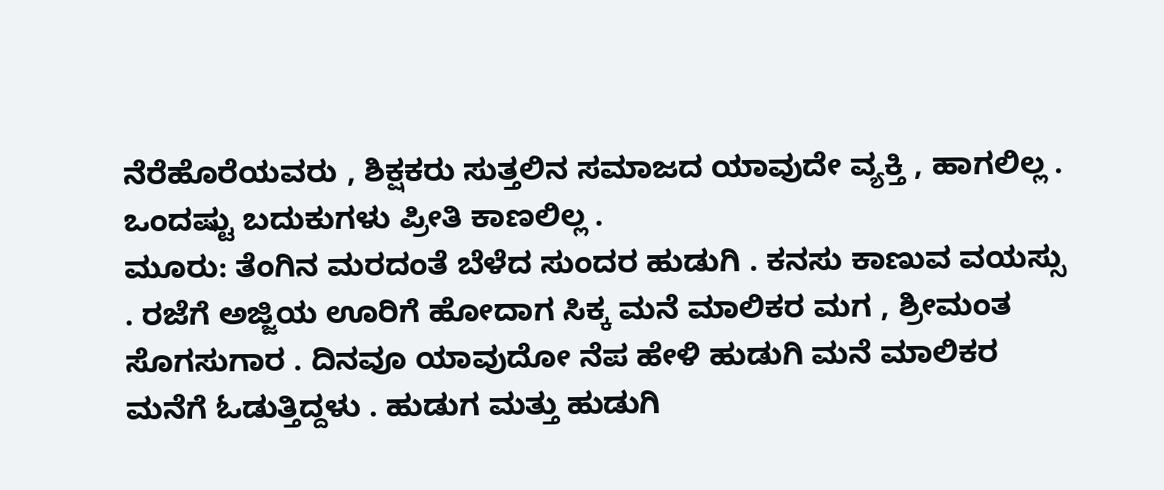ನೆರೆಹೊರೆಯವರು , ಶಿಕ್ಷಕರು ಸುತ್ತಲಿನ ಸಮಾಜದ ಯಾವುದೇ ವ್ಯಕ್ತಿ , ಹಾಗಲಿಲ್ಲ . ಒಂದಷ್ಟು ಬದುಕುಗಳು ಪ್ರೀತಿ ಕಾಣಲಿಲ್ಲ .
ಮೂರು: ತೆಂಗಿನ ಮರದಂತೆ ಬೆಳೆದ ಸುಂದರ ಹುಡುಗಿ . ಕನಸು ಕಾಣುವ ವಯಸ್ಸು . ರಜೆಗೆ ಅಜ್ಜಿಯ ಊರಿಗೆ ಹೋದಾಗ ಸಿಕ್ಕ ಮನೆ ಮಾಲಿಕರ ಮಗ , ಶ್ರೀಮಂತ ಸೊಗಸುಗಾರ . ದಿನವೂ ಯಾವುದೋ ನೆಪ ಹೇಳಿ ಹುಡುಗಿ ಮನೆ ಮಾಲಿಕರ ಮನೆಗೆ ಓಡುತ್ತಿದ್ದಳು . ಹುಡುಗ ಮತ್ತು ಹುಡುಗಿ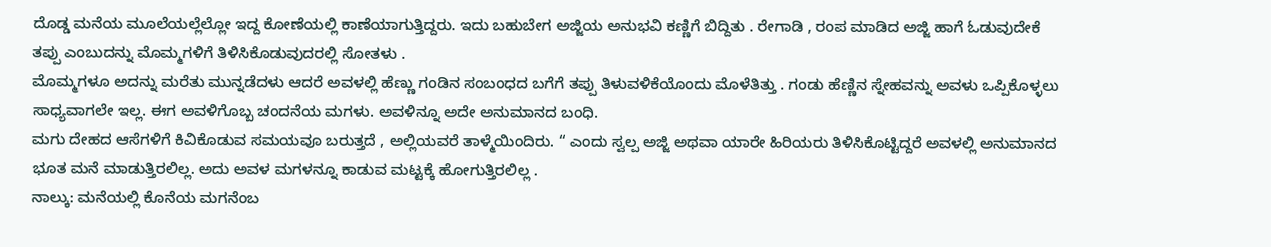ದೊಡ್ಡ ಮನೆಯ ಮೂಲೆಯಲ್ಲೆಲ್ಲೋ ಇದ್ದ ಕೋಣೆಯಲ್ಲಿ ಕಾಣೆಯಾಗುತ್ತಿದ್ದರು. ಇದು ಬಹುಬೇಗ ಅಜ್ಜಿಯ ಅನುಭವಿ ಕಣ್ಣಿಗೆ ಬಿದ್ದಿತು . ರೇಗಾಡಿ , ರಂಪ ಮಾಡಿದ ಅಜ್ಜಿ ಹಾಗೆ ಓಡುವುದೇಕೆ ತಪ್ಪು ಎಂಬುದನ್ನು ಮೊಮ್ಮಗಳಿಗೆ ತಿಳಿಸಿಕೊಡುವುದರಲ್ಲಿ ಸೋತಳು .
ಮೊಮ್ಮಗಳೂ ಅದನ್ನು ಮರೆತು ಮುನ್ನಡೆದಳು ಆದರೆ ಅವಳಲ್ಲಿ ಹೆಣ್ಣು ಗಂಡಿನ ಸಂಬಂಧದ ಬಗೆಗೆ ತಪ್ಪು ತಿಳುವಳಿಕೆಯೊಂದು ಮೊಳೆತಿತ್ತು . ಗಂಡು ಹೆಣ್ಣಿನ ಸ್ನೇಹವನ್ನು ಅವಳು ಒಪ್ಪಿಕೊಳ್ಳಲು ಸಾಧ್ಯವಾಗಲೇ ಇಲ್ಲ. ಈಗ ಅವಳಿಗೊಬ್ಬ ಚಂದನೆಯ ಮಗಳು. ಅವಳಿನ್ನೂ ಅದೇ ಅನುಮಾನದ ಬಂಧಿ.
ಮಗು ದೇಹದ ಆಸೆಗಳಿಗೆ ಕಿವಿಕೊಡುವ ಸಮಯವೂ ಬರುತ್ತದೆ , ಅಲ್ಲಿಯವರೆ ತಾಳ್ಮೆಯಿಂದಿರು. “ ಎಂದು ಸ್ವಲ್ಪ ಅಜ್ಜಿ ಅಥವಾ ಯಾರೇ ಹಿರಿಯರು ತಿಳಿಸಿಕೊಟ್ಟಿದ್ದರೆ ಅವಳಲ್ಲಿ ಅನುಮಾನದ ಭೂತ ಮನೆ ಮಾಡುತ್ತಿರಲಿಲ್ಲ. ಅದು ಅವಳ ಮಗಳನ್ನೂ ಕಾಡುವ ಮಟ್ಟಕ್ಕೆ ಹೋಗುತ್ತಿರಲಿಲ್ಲ .
ನಾಲ್ಕು: ಮನೆಯಲ್ಲಿ ಕೊನೆಯ ಮಗನೆಂಬ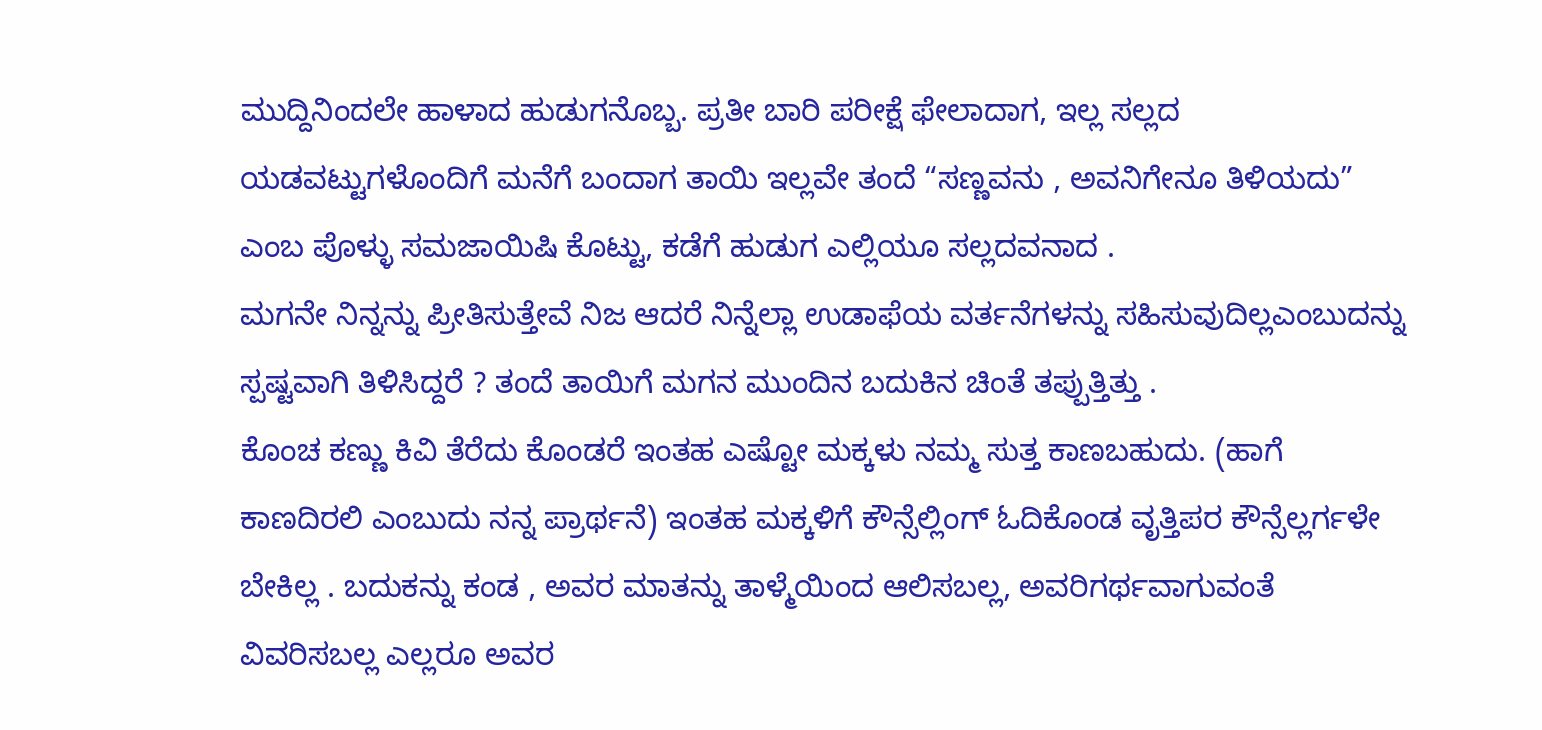ಮುದ್ದಿನಿಂದಲೇ ಹಾಳಾದ ಹುಡುಗನೊಬ್ಬ. ಪ್ರತೀ ಬಾರಿ ಪರೀಕ್ಷೆ ಫೇಲಾದಾಗ, ಇಲ್ಲ ಸಲ್ಲದ ಯಡವಟ್ಟುಗಳೊಂದಿಗೆ ಮನೆಗೆ ಬಂದಾಗ ತಾಯಿ ಇಲ್ಲವೇ ತಂದೆ “ಸಣ್ಣವನು , ಅವನಿಗೇನೂ ತಿಳಿಯದು” ಎಂಬ ಪೊಳ್ಳು ಸಮಜಾಯಿಷಿ ಕೊಟ್ಟು, ಕಡೆಗೆ ಹುಡುಗ ಎಲ್ಲಿಯೂ ಸಲ್ಲದವನಾದ .
ಮಗನೇ ನಿನ್ನನ್ನು ಪ್ರೀತಿಸುತ್ತೇವೆ ನಿಜ ಆದರೆ ನಿನ್ನೆಲ್ಲಾ ಉಡಾಫೆಯ ವರ್ತನೆಗಳನ್ನು ಸಹಿಸುವುದಿಲ್ಲಎಂಬುದನ್ನು ಸ್ಪಷ್ಟವಾಗಿ ತಿಳಿಸಿದ್ದರೆ ? ತಂದೆ ತಾಯಿಗೆ ಮಗನ ಮುಂದಿನ ಬದುಕಿನ ಚಿಂತೆ ತಪ್ಪುತ್ತಿತ್ತು .
ಕೊಂಚ ಕಣ್ಣು ಕಿವಿ ತೆರೆದು ಕೊಂಡರೆ ಇಂತಹ ಎಷ್ಟೋ ಮಕ್ಕಳು ನಮ್ಮ ಸುತ್ತ ಕಾಣಬಹುದು. (ಹಾಗೆ ಕಾಣದಿರಲಿ ಎಂಬುದು ನನ್ನ ಪ್ರಾರ್ಥನೆ) ಇಂತಹ ಮಕ್ಕಳಿಗೆ ಕೌನ್ಸೆಲ್ಲಿಂಗ್ ಓದಿಕೊಂಡ ವೃತ್ತಿಪರ ಕೌನ್ಸೆಲ್ಲರ್ಗಳೇ ಬೇಕಿಲ್ಲ . ಬದುಕನ್ನು ಕಂಡ , ಅವರ ಮಾತನ್ನು ತಾಳ್ಮೆಯಿಂದ ಆಲಿಸಬಲ್ಲ, ಅವರಿಗರ್ಥವಾಗುವಂತೆ ವಿವರಿಸಬಲ್ಲ ಎಲ್ಲರೂ ಅವರ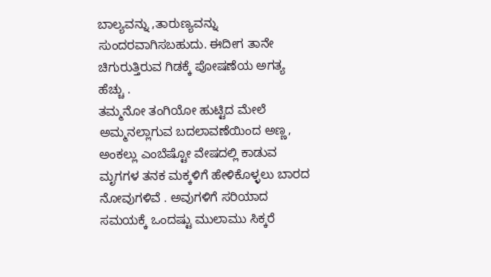ಬಾಲ್ಯವನ್ನು ,ತಾರುಣ್ಯವನ್ನು ಸುಂದರವಾಗಿಸಬಹುದು. ಈದೀಗ ತಾನೇ ಚಿಗುರುತ್ತಿರುವ ಗಿಡಕ್ಕೆ ಪೋಷಣೆಯ ಅಗತ್ಯ ಹೆಚ್ಚು .
ತಮ್ಮನೋ ತಂಗಿಯೋ ಹುಟ್ಟಿದ ಮೇಲೆ ಅಮ್ಮನಲ್ಲಾಗುವ ಬದಲಾವಣೆಯಿಂದ ಅಣ್ಣ, ಅಂಕಲ್ಲು ಎಂಬೆಷ್ಟೋ ವೇಷದಲ್ಲಿ ಕಾಡುವ ಮೃಗಗಳ ತನಕ ಮಕ್ಕಳಿಗೆ ಹೇಳಿಕೊಳ್ಳಲು ಬಾರದ ನೋವುಗಳಿವೆ . ಅವುಗಳಿಗೆ ಸರಿಯಾದ ಸಮಯಕ್ಕೆ ಒಂದಷ್ಟು ಮುಲಾಮು ಸಿಕ್ಕರೆ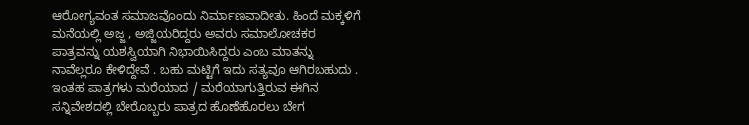ಆರೋಗ್ಯವಂತ ಸಮಾಜವೊಂದು ನಿರ್ಮಾಣವಾದೀತು. ಹಿಂದೆ ಮಕ್ಕಳಿಗೆ ಮನೆಯಲ್ಲಿ ಅಜ್ಜ , ಅಜ್ಜಿಯರಿದ್ದರು ಅವರು ಸಮಾಲೋಚಕರ ಪಾತ್ರವನ್ನು ಯಶಸ್ವಿಯಾಗಿ ನಿಭಾಯಿಸಿದ್ದರು ಎಂಬ ಮಾತನ್ನು ನಾವೆಲ್ಲರೂ ಕೇಳಿದ್ದೇವೆ . ಬಹು ಮಟ್ಟಿಗೆ ಇದು ಸತ್ಯವೂ ಆಗಿರಬಹುದು . ಇಂತಹ ಪಾತ್ರಗಳು ಮರೆಯಾದ / ಮರೆಯಾಗುತ್ತಿರುವ ಈಗಿನ ಸನ್ನಿವೇಶದಲ್ಲಿ ಬೇರೊಬ್ಬರು ಪಾತ್ರದ ಹೊಣೆಹೊರಲು ಬೇಗ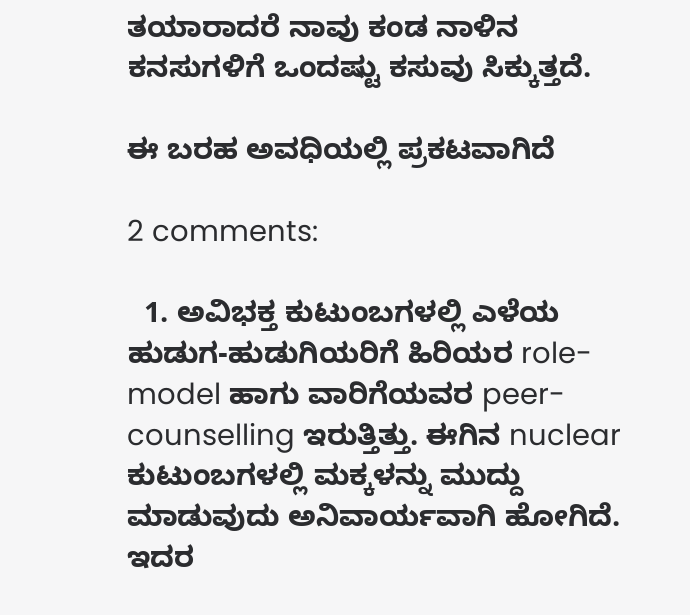ತಯಾರಾದರೆ ನಾವು ಕಂಡ ನಾಳಿನ ಕನಸುಗಳಿಗೆ ಒಂದಷ್ಟು ಕಸುವು ಸಿಕ್ಕುತ್ತದೆ.

ಈ ಬರಹ ಅವಧಿಯಲ್ಲಿ ಪ್ರಕಟವಾಗಿದೆ

2 comments:

  1. ಅವಿಭಕ್ತ ಕುಟುಂಬಗಳಲ್ಲಿ ಎಳೆಯ ಹುಡುಗ-ಹುಡುಗಿಯರಿಗೆ ಹಿರಿಯರ role-model ಹಾಗು ವಾರಿಗೆಯವರ peer-counselling ಇರುತ್ತಿತ್ತು. ಈಗಿನ nuclear ಕುಟುಂಬಗಳಲ್ಲಿ ಮಕ್ಕಳನ್ನು ಮುದ್ದು ಮಾಡುವುದು ಅನಿವಾರ್ಯವಾಗಿ ಹೋಗಿದೆ. ಇದರ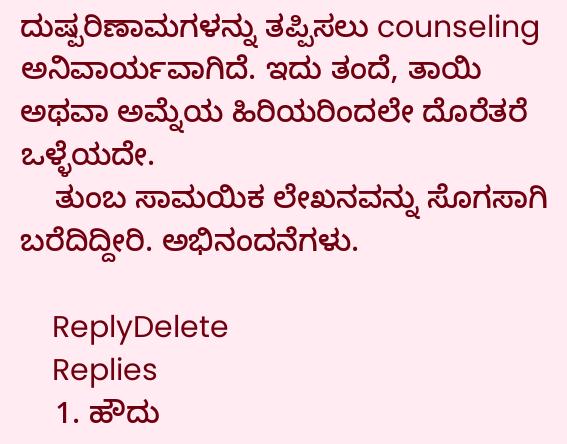ದುಷ್ಪರಿಣಾಮಗಳನ್ನು ತಪ್ಪಿಸಲು counseling ಅನಿವಾರ್ಯವಾಗಿದೆ. ಇದು ತಂದೆ, ತಾಯಿ ಅಥವಾ ಅಮ್ನೆಯ ಹಿರಿಯರಿಂದಲೇ ದೊರೆತರೆ ಒಳ್ಳೆಯದೇ.
    ತುಂಬ ಸಾಮಯಿಕ ಲೇಖನವನ್ನು ಸೊಗಸಾಗಿ ಬರೆದಿದ್ದೀರಿ. ಅಭಿನಂದನೆಗಳು.

    ReplyDelete
    Replies
    1. ಹೌದು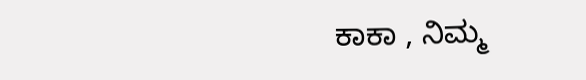ಕಾಕಾ , ನಿಮ್ಮ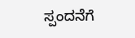ಸ್ಪಂದನೆಗೆ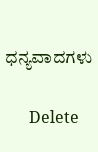ಧನ್ಯವಾದಗಳು

      Delete